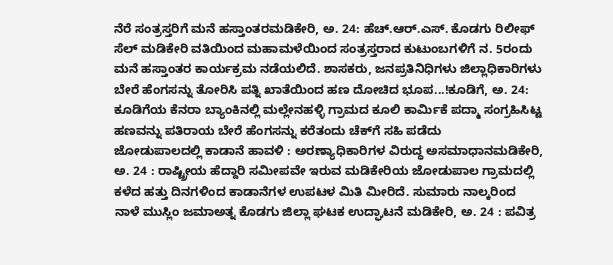ನೆರೆ ಸಂತ್ರಸ್ತರಿಗೆ ಮನೆ ಹಸ್ತಾಂತರಮಡಿಕೇರಿ, ಅ. 24: ಹೆಚ್.ಆರ್.ಎಸ್. ಕೊಡಗು ರಿಲೀಫ್ ಸೆಲ್ ಮಡಿಕೇರಿ ವತಿಯಿಂದ ಮಹಾಮಳೆಯಿಂದ ಸಂತ್ರಸ್ತರಾದ ಕುಟುಂಬಗಳಿಗೆ ನ. 5ರಂದು ಮನೆ ಹಸ್ತಾಂತರ ಕಾರ್ಯಕ್ರಮ ನಡೆಯಲಿದೆ. ಶಾಸಕರು, ಜನಪ್ರತಿನಿಧಿಗಳು ಜಿಲ್ಲಾಧಿಕಾರಿಗಳು
ಬೇರೆ ಹೆಂಗಸನ್ನು ತೋರಿಸಿ ಪತ್ನಿ ಖಾತೆಯಿಂದ ಹಣ ದೋಚಿದ ಭೂಪ...!ಕೂಡಿಗೆ, ಅ. 24: ಕೂಡಿಗೆಯ ಕೆನರಾ ಬ್ಯಾಂಕಿನಲ್ಲಿ ಮಲ್ಲೇನಹಳ್ಳಿ ಗ್ರಾಮದ ಕೂಲಿ ಕಾರ್ಮಿಕೆ ಪದ್ಮಾ ಸಂಗ್ರಹಿಸಿಟ್ಟ ಹಣವನ್ನು ಪತಿರಾಯ ಬೇರೆ ಹೆಂಗಸನ್ನು ಕರೆತಂದು ಚೆಕ್‍ಗೆ ಸಹಿ ಪಡೆದು
ಜೋಡುಪಾಲದಲ್ಲಿ ಕಾಡಾನೆ ಹಾವಳಿ : ಅರಣ್ಯಾಧಿಕಾರಿಗಳ ವಿರುದ್ಧ ಅಸಮಾಧಾನಮಡಿಕೇರಿ, ಅ. 24 : ರಾಷ್ಟ್ರೀಯ ಹೆದ್ದಾರಿ ಸಮೀಪವೇ ಇರುವ ಮಡಿಕೇರಿಯ ಜೋಡುಪಾಲ ಗ್ರಾಮದಲ್ಲಿ ಕಳೆದ ಹತ್ತು ದಿನಗಳಿಂದ ಕಾಡಾನೆಗಳ ಉಪಟಳ ಮಿತಿ ಮೀರಿದೆ. ಸುಮಾರು ನಾಲ್ಕರಿಂದ
ನಾಳೆ ಮುಸ್ಲಿಂ ಜಮಾಅತ್ನ ಕೊಡಗು ಜಿಲ್ಲಾ ಘಟಕ ಉದ್ಘಾಟನೆ ಮಡಿಕೇರಿ, ಅ. 24 : ಪವಿತ್ರ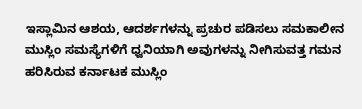ಇಸ್ಲಾಮಿನ ಆಶಯ, ಆದರ್ಶಗಳನ್ನು ಪ್ರಚುರ ಪಡಿಸಲು ಸಮಕಾಲೀನ ಮುಸ್ಲಿಂ ಸಮಸ್ಯೆಗಳಿಗೆ ಧ್ವನಿಯಾಗಿ ಅವುಗಳನ್ನು ನೀಗಿಸುವತ್ತ ಗಮನ ಹರಿಸಿರುವ ಕರ್ನಾಟಕ ಮುಸ್ಲಿಂ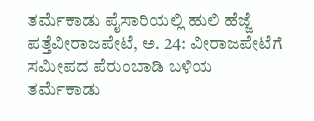ತರ್ಮೆಕಾಡು ಪೈಸಾರಿಯಲ್ಲಿ ಹುಲಿ ಹೆಜ್ಜೆ ಪತ್ತೆವೀರಾಜಪೇಟೆ, ಅ. 24: ವೀರಾಜಪೇಟೆಗೆ ಸಮೀಪದ ಪೆರುಂಬಾಡಿ ಬಳಿಯ ತರ್ಮೆಕಾಡು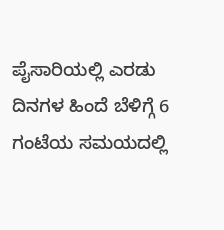ಪೈಸಾರಿಯಲ್ಲಿ ಎರಡು ದಿನಗಳ ಹಿಂದೆ ಬೆಳಿಗ್ಗೆ 6 ಗಂಟೆಯ ಸಮಯದಲ್ಲಿ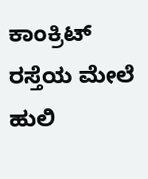ಕಾಂಕ್ರಿಟ್ ರಸ್ತೆಯ ಮೇಲೆ ಹುಲಿ